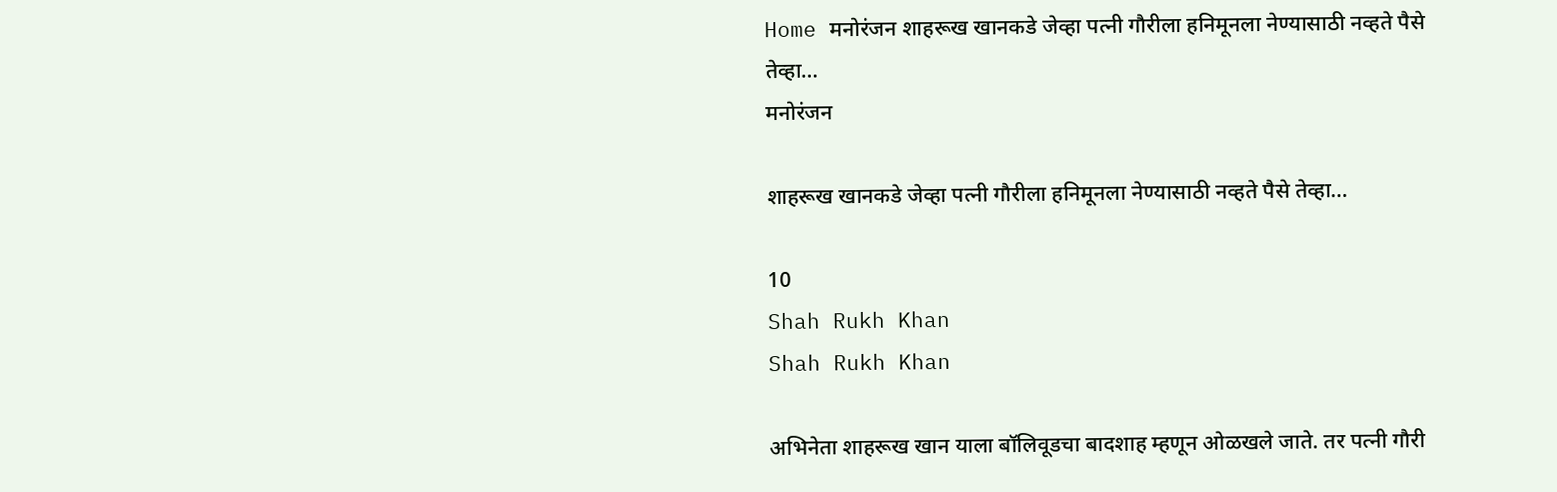Home मनोरंजन शाहरूख खानकडे जेव्हा पत्नी गौरीला हनिमूनला नेण्यासाठी नव्हते पैसे तेव्हा…
मनोरंजन

शाहरूख खानकडे जेव्हा पत्नी गौरीला हनिमूनला नेण्यासाठी नव्हते पैसे तेव्हा…

10
Shah Rukh Khan
Shah Rukh Khan

अभिनेता शाहरूख खान याला बॉलिवूडचा बादशाह म्हणून ओळखले जाते. तर पत्नी गौरी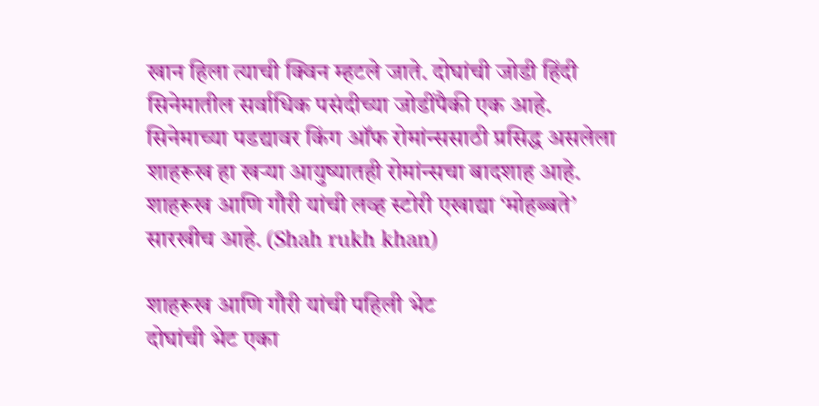खान हिला त्याची क्विन म्हटले जाते. दोघांची जोडी हिंदी सिनेमातील सर्वाधिक पसंदीच्या जोडींपैकी एक आहे. सिनेमाच्या पडद्यावर किंग ऑफ रोमांन्ससाठी प्रसिद्ध असलेला शाहरूख हा खऱ्या आयुष्यातही रोमांन्सचा बादशाह आहे. शाहरूख आणि गौरी यांची लव्ह स्टोरी एखाद्या ‘मोहब्बते’ सारखीच आहे. (Shah rukh khan)

शाहरूख आणि गौरी यांची पहिली भेट
दोघांची भेट एका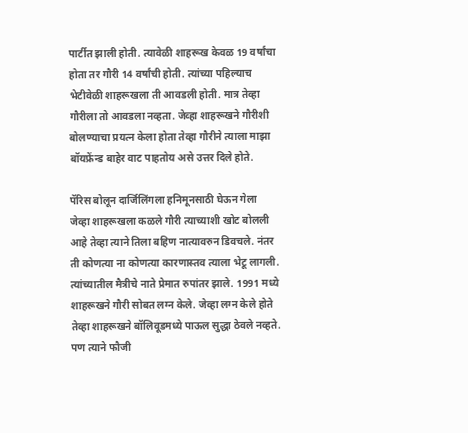पार्टीत झाली होती. त्यावेळी शाहरूख केवळ 19 वर्षांचा होता तर गौरी 14 वर्षांची होती. त्यांच्या पहिल्याच भेटीवेळी शाहरूखला ती आवडली होती. मात्र तेव्हा गौरीला तो आवडला नव्हता. जेव्हा शाहरूखने गौरीशी बोलण्याचा प्रयत्न केला होता तेव्हा गौरीने त्याला माझा बॉयफ्रेंन्ड बाहेर वाट पाहतोय असे उत्तर दिले होते.

पॅरिस बोलून दार्जिलिंगला हनिमूनसाठी घेऊन गेला
जेव्हा शाहरूखला कळले गौरी त्याच्याशी खोट बोलली आहे तेव्हा त्याने तिला बहिण नात्यावरुन डिवचले. नंतर ती कोणत्या ना कोणत्या कारणास्तव त्याला भेटू लागली. त्यांच्यातील मैत्रीचे नाते प्रेमात रुपांतर झाले. 1991 मध्ये शाहरूखने गौरी सोबत लग्न केले. जेव्हा लग्न केले होते तेव्हा शाहरूखने बॉलिवूडमध्ये पाऊल सुद्धा ठेवले नव्हते. पण त्याने फौजी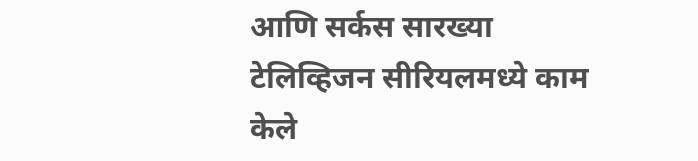आणि सर्कस सारख्या टेलिव्हिजन सीरियलमध्ये काम केले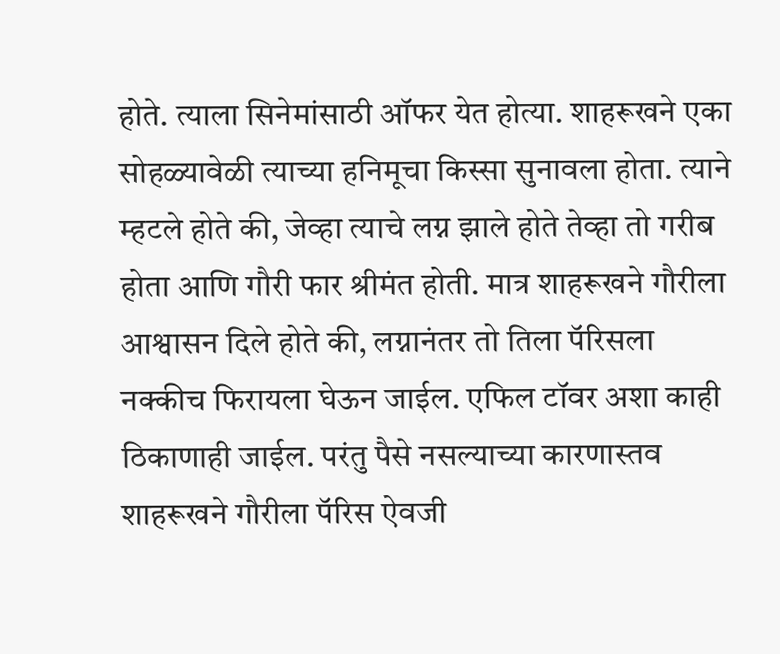होते. त्याला सिनेमांसाठी ऑफर येत होत्या. शाहरूखने एका सोहळ्यावेळी त्याच्या हनिमूचा किस्सा सुनावला होता. त्याने म्हटले होते की, जेव्हा त्याचे लग्न झाले होते तेव्हा तो गरीब होता आणि गौरी फार श्रीमंत होती. मात्र शाहरूखने गौरीला आश्वासन दिले होते की, लग्नानंतर तो तिला पॅरिसला नक्कीच फिरायला घेऊन जाईल. एफिल टॉवर अशा काही ठिकाणाही जाईल. परंतु पैसे नसल्याच्या कारणास्तव शाहरूखने गौरीला पॅरिस ऐवजी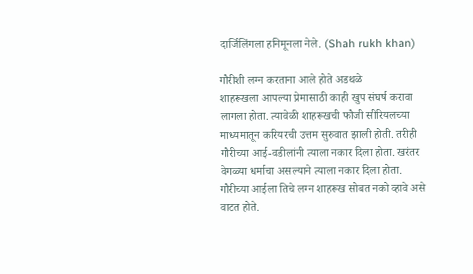दार्जिलिंगला हनिमूनला नेले. (Shah rukh khan)

गौरीशी लग्न करताना आले होते अडथळे
शाहरूखला आपल्या प्रेमासाठी काही खुप संघर्ष करावा लागला होता. त्यावेळी शाहरूखची फौजी सीरियलच्या माध्यमातून करियरची उत्तम सुरुवात झाली होती. तरीही गौरीच्या आई-वडीलांनी त्याला नकार दिला होता. खरंतर वेगळ्या धर्माचा असल्याने त्याला नकार दिला होता. गौरीच्या आईला तिचे लग्न शाहरूख सोबत नको व्हावे असे वाटत होते.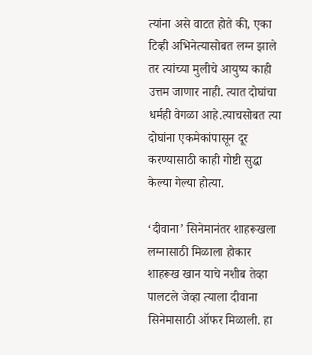त्यांना असे वाटत होते की, एका टिव्ही अभिनेत्यासोबत लग्न झाले तर त्यांच्या मुलीचे आयुष्य काही उत्तम जाणार नाही. त्यात दोघांचा धर्मही वेगळा आहे.त्याचसोबत त्या दोघांना एकमेकांपासून दूर करण्यासाठी काही गोष्टी सुद्धा केल्या गेल्या होत्या.

‘दीवाना’ सिनेमानंतर शाहरूखला लग्नासाठी मिळाला होकार
शाहरूख खान याचे नशीब तेव्हा पालटले जेव्हा त्याला दीवाना सिनेमासाठी ऑफर मिळाली. हा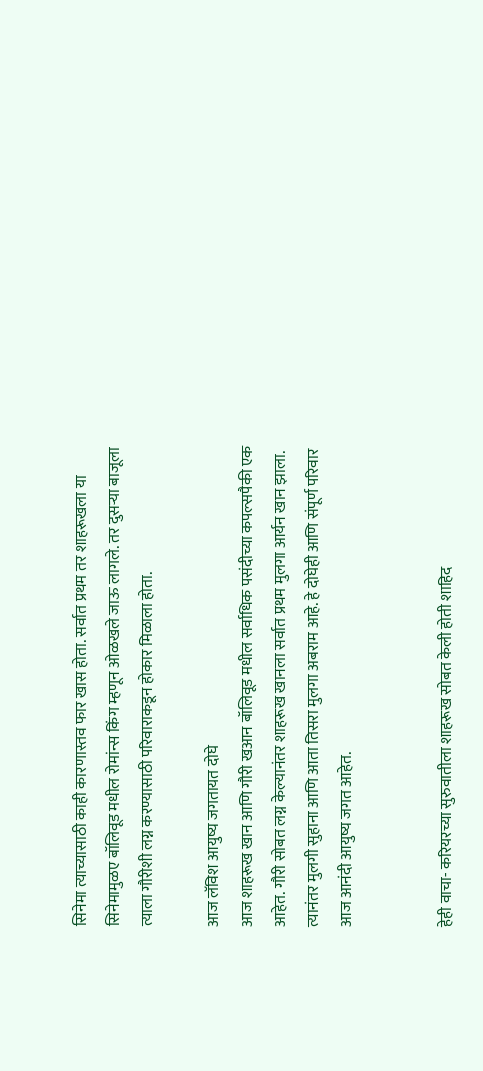सिनेमा त्याच्यासाठी काही कारणास्तव फार खास होता. सर्वात प्रथम तर शाहरूखला या सिनेमामुळए बॉलिवूड मधील रोमांन्स किंग म्हणून ओळखले जाऊ लागले. तर दुसऱ्या बाजूला त्याला गौरीशी लग्न करण्यासाठी परिवाराकडून होकार मिळाला होता.

आज लॅविश आयुष्य जगतायत दोघे
आज शाहरूख खान आणि गौरी खआन बॉलिवूड मधील सर्वाधिक पसंदीच्या कपल्सपैकी एक आहेत. गौरी सोबत लग्न केल्यानंतर शाहरूख खानला सर्वात प्रथम मुलगा आर्यन खान झाला. त्यानंतर मुलगी सुहाना आणि आता तिसरा मुलगा अबराम आहे. हे दोघेही आणि संपूर्ण परिवार आज आनंदी आयुष्य जगत आहेत.


हेही वाचा- करियरच्या सुरुवातीला शाहरूख सोबत केली होती शाहिद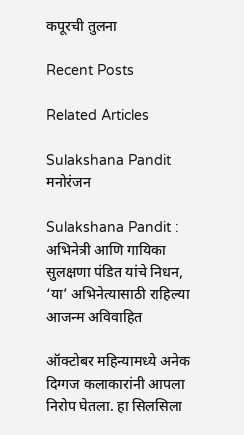कपूरची तुलना

Recent Posts

Related Articles

Sulakshana Pandit
मनोरंजन

Sulakshana Pandit : अभिनेत्री आणि गायिका सुलक्षणा पंडित यांचे निधन, ‘या’ अभिनेत्यासाठी राहिल्या आजन्म अविवाहित

ऑक्टोबर महिन्यामध्ये अनेक दिग्गज कलाकारांनी आपला निरोप घेतला. हा सिलसिला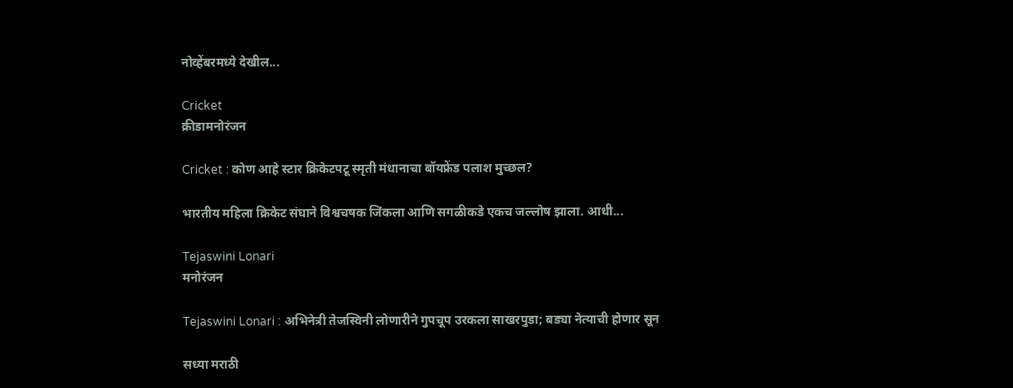नोव्हेंबरमध्ये देखील...

Cricket
क्रीडामनोरंजन

Cricket : कोण आहे स्टार क्रिकेटपटू स्मृती मंधानाचा बॉयफ्रेंड पलाश मुच्छल?

भारतीय महिला क्रिकेट संघाने विश्वचषक जिंकला आणि सगळीकडे एकच जल्लोष झाला. आधी...

Tejaswini Lonari
मनोरंजन

Tejaswini Lonari : अभिनेत्री तेजस्विनी लोणारीने गुपचूप उरकला साखरपुडा; बड्या नेत्याची होणार सून

सध्या मराठी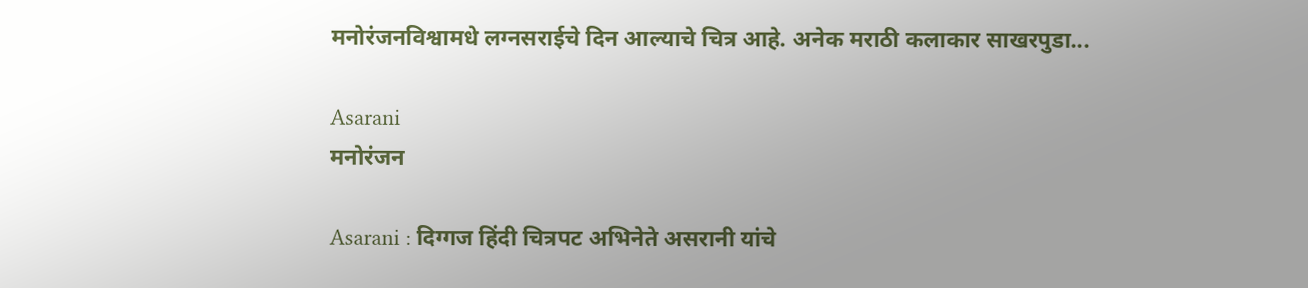मनोरंजनविश्वामधे लग्नसराईचे दिन आल्याचे चित्र आहे. अनेक मराठी कलाकार साखरपुडा...

Asarani
मनोरंजन

Asarani : दिग्गज हिंदी चित्रपट अभिनेते असरानी यांचे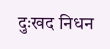दुःखद निधन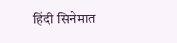हिंदी सिनेमात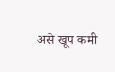असे खूप कमी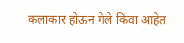कलाकार होऊन गेले किंवा आहेत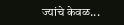ज्यांचे केवळ...